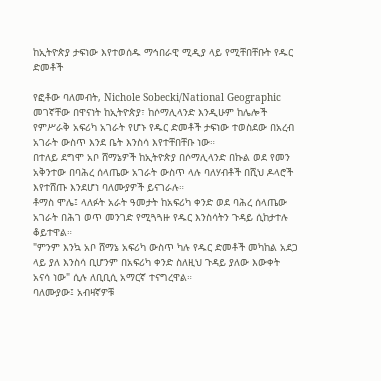ከኢትዮጵያ ታፍነው እየተወሰዱ ማኅበራዊ ሚዲያ ላይ የሚቸበቸቡት የዱር ድመቶች

የፎቶው ባለመብት, Nichole Sobecki/National Geographic
መገኛቸው በዋናነት ከኢትዮጵያ፣ ከሶማሊላንድ እንዲሁም ከሌሎች የምሥራቅ አፍሪካ አገራት የሆኑ የዱር ድመቶች ታፍነው ተወስደው በአረብ አገራት ውስጥ እንደ ቤት እንስሳ እየተቸበቸቡ ነው።
በተለይ ደግሞ አቦ ሸማኔዎች ከኢትዮጵያ በሶማሊላንድ በኩል ወደ የመን አቅንተው በባሕረ ሰላጤው አገራት ውስጥ ላሉ ባለሃብቶች በሺህ ዶላሮች እየተሸጡ እንደሆነ ባለሙያዎች ይናገራሉ።
ቶማስ ሞሌ፤ ላለፉት አራት ዓመታት ከአፍሪካ ቀንድ ወደ ባሕረ ሰላጤው አገራት በሕገ ወጥ መንገድ የሚጓጓዙ የዱር እንስሳትን ጉዳይ ሲከታተሉ ቆይተዋል።
"ምንም እንኳ አቦ ሸማኔ አፍሪካ ውስጥ ካሉ የዱር ድመቶች መካከል አደጋ ላይ ያለ እንስሳ ቢሆንም በአፍሪካ ቀንድ ስለዚህ ጉዳይ ያለው እውቀት አናሳ ነው" ሲሉ ለቢቢሲ አማርኛ ተናግረዋል።
ባለሙያው፤ አብዛኛዎቹ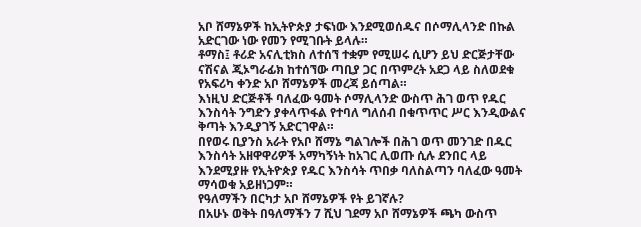አቦ ሸማኔዎች ከኢትዮጵያ ታፍነው እንደሚወሰዱና በሶማሊላንድ በኩል አድርገው ነው የመን የሚገቡት ይላሉ።
ቶማስ፤ ቶሪድ አናሊቲክስ ለተሰኘ ተቋም የሚሠሩ ሲሆን ይህ ድርጅታቸው ናሽናል ጂኦግራፊክ ከተሰኘው ጣቢያ ጋር በጥምረት አደጋ ላይ ስለወደቁ የአፍሪካ ቀንድ አቦ ሸማኔዎች መረጃ ይሰጣል።
እነዚህ ድርጅቶች ባለፈው ዓመት ሶማሊላንድ ውስጥ ሕገ ወጥ የዱር እንስሳት ንግድን ያቀላጥፋል የተባለ ግለሰብ በቁጥጥር ሥር እንዲውልና ቅጣት እንዲያገኝ አድርገዋል።
በየወሩ ቢያንስ አራት የአቦ ሸማኔ ግልገሎች በሕገ ወጥ መንገድ በዱር እንስሳት አዘዋዋሪዎች አማካኝነት ከአገር ሊወጡ ሲሉ ደንበር ላይ እንደሚያዙ የኢትዮጵያ የዱር እንስሳት ጥበቃ ባለስልጣን ባለፈው ዓመት ማሳወቁ አይዘነጋም።
የዓለማችን በርካታ አቦ ሸማኔዎች የት ይገኛሉ?
በአሁኑ ወቅት በዓለማችን 7 ሺህ ገደማ አቦ ሸማኔዎች ጫካ ውስጥ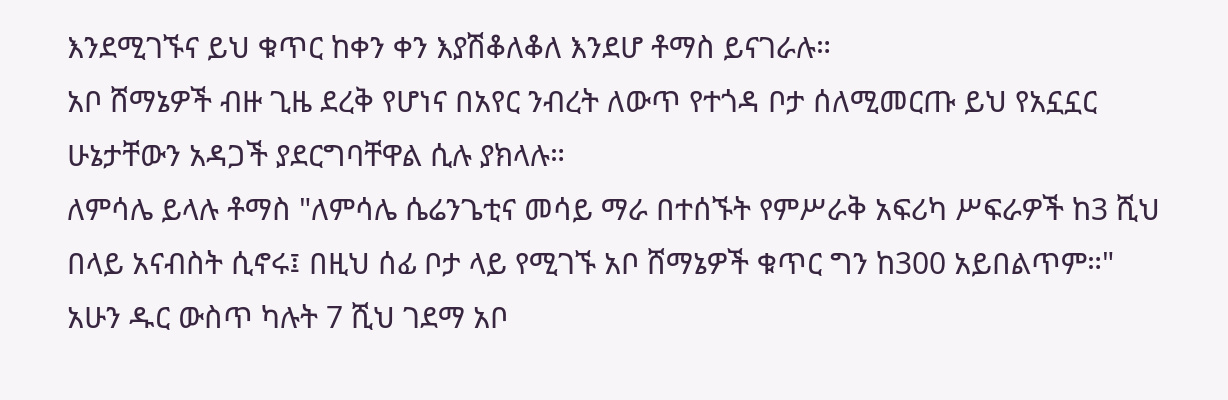እንደሚገኙና ይህ ቁጥር ከቀን ቀን እያሽቆለቆለ እንደሆ ቶማስ ይናገራሉ።
አቦ ሸማኔዎች ብዙ ጊዜ ደረቅ የሆነና በአየር ንብረት ለውጥ የተጎዳ ቦታ ሰለሚመርጡ ይህ የአኗኗር ሁኔታቸውን አዳጋች ያደርግባቸዋል ሲሉ ያክላሉ።
ለምሳሌ ይላሉ ቶማስ "ለምሳሌ ሴሬንጌቲና መሳይ ማራ በተሰኙት የምሥራቅ አፍሪካ ሥፍራዎች ከ3 ሺህ በላይ አናብስት ሲኖሩ፤ በዚህ ሰፊ ቦታ ላይ የሚገኙ አቦ ሸማኔዎች ቁጥር ግን ከ300 አይበልጥም።"
አሁን ዱር ውስጥ ካሉት 7 ሺህ ገደማ አቦ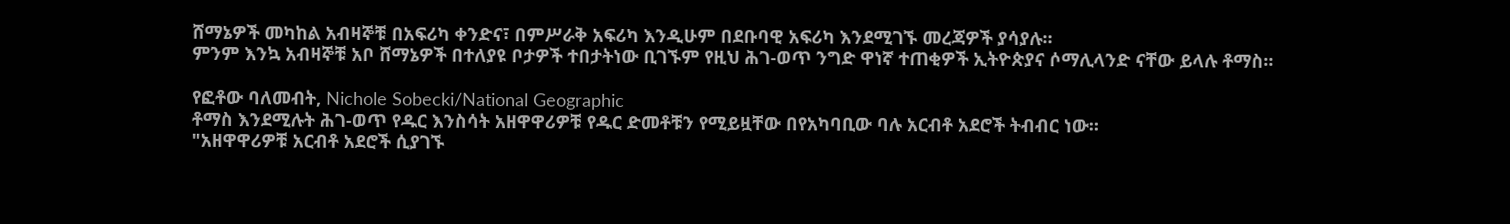ሸማኔዎች መካከል አብዛኞቹ በአፍሪካ ቀንድና፣ በምሥራቅ አፍሪካ እንዲሁም በደቡባዊ አፍሪካ እንደሚገኙ መረጃዎች ያሳያሉ።
ምንም እንኳ አብዛኞቹ አቦ ሸማኔዎች በተለያዩ ቦታዎች ተበታትነው ቢገኙም የዚህ ሕገ-ወጥ ንግድ ዋነኛ ተጠቂዎች ኢትዮጵያና ሶማሊላንድ ናቸው ይላሉ ቶማስ።

የፎቶው ባለመብት, Nichole Sobecki/National Geographic
ቶማስ እንደሚሉት ሕገ-ወጥ የዱር እንስሳት አዘዋዋሪዎቹ የዱር ድመቶቹን የሚይዟቸው በየአካባቢው ባሉ አርብቶ አደሮች ትብብር ነው።
"አዘዋዋሪዎቹ አርብቶ አደሮች ሲያገኙ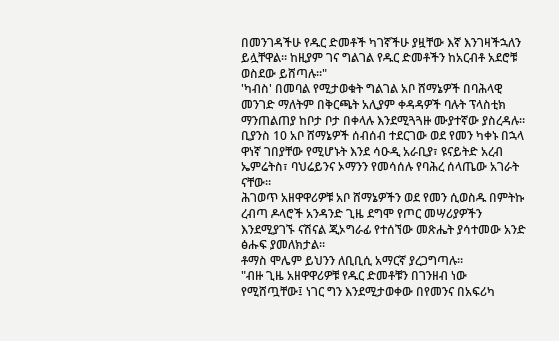በመንገዳችሁ የዱር ድመቶች ካገኛችሁ ያዟቸው እኛ እንገዛችኋለን ይሏቸዋል። ከዚያም ገና ግልገል የዱር ድመቶችን ከአርብቶ አደሮቹ ወስደው ይሸጣሉ።"
'ካብስ' በመባል የሚታወቁት ግልገል አቦ ሸማኔዎች በባሕላዊ መንገድ ማለትም በቅርጫት አሊያም ቀዳዳዎች ባሉት ፕላስቲክ ማንጠልጠያ ከቦታ ቦታ በቀላሉ እንደሚጓጓዙ ሙያተኛው ያስረዳሉ።
ቢያንስ 10 አቦ ሸማኔዎች ሰብሰብ ተደርገው ወደ የመን ካቀኑ በኋላ ዋነኛ ገበያቸው የሚሆኑት እንደ ሳዑዲ አራቢያ፣ ዩናይትድ አረብ ኤምሬትስ፣ ባህሬይንና ኦማንን የመሳሰሉ የባሕረ ሰላጤው አገራት ናቸው።
ሕገወጥ አዘዋዋሪዎቹ አቦ ሸማኔዎችን ወደ የመን ሲወስዱ በምትኩ ረብጣ ዶላሮች አንዳንድ ጊዜ ደግሞ የጦር መሣሪያዎችን እንደሚያገኙ ናሽናል ጂኦግራፊ የተሰኘው መጽሔት ያሳተመው አንድ ፅሑፍ ያመለክታል።
ቶማስ ሞሌም ይህንን ለቢቢሲ አማርኛ ያረጋግጣሉ።
"ብዙ ጊዜ አዘዋዋሪዎቹ የዱር ድመቶቹን በገንዘብ ነው የሚሸጧቸው፤ ነገር ግን እንደሚታወቀው በየመንና በአፍሪካ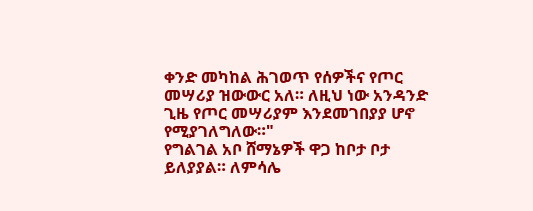ቀንድ መካከል ሕገወጥ የሰዎችና የጦር መሣሪያ ዝውውር አለ። ለዚህ ነው አንዳንድ ጊዜ የጦር መሣሪያም እንደመገበያያ ሆኖ የሚያገለግለው።"
የግልገል አቦ ሸማኔዎች ዋጋ ከቦታ ቦታ ይለያያል። ለምሳሌ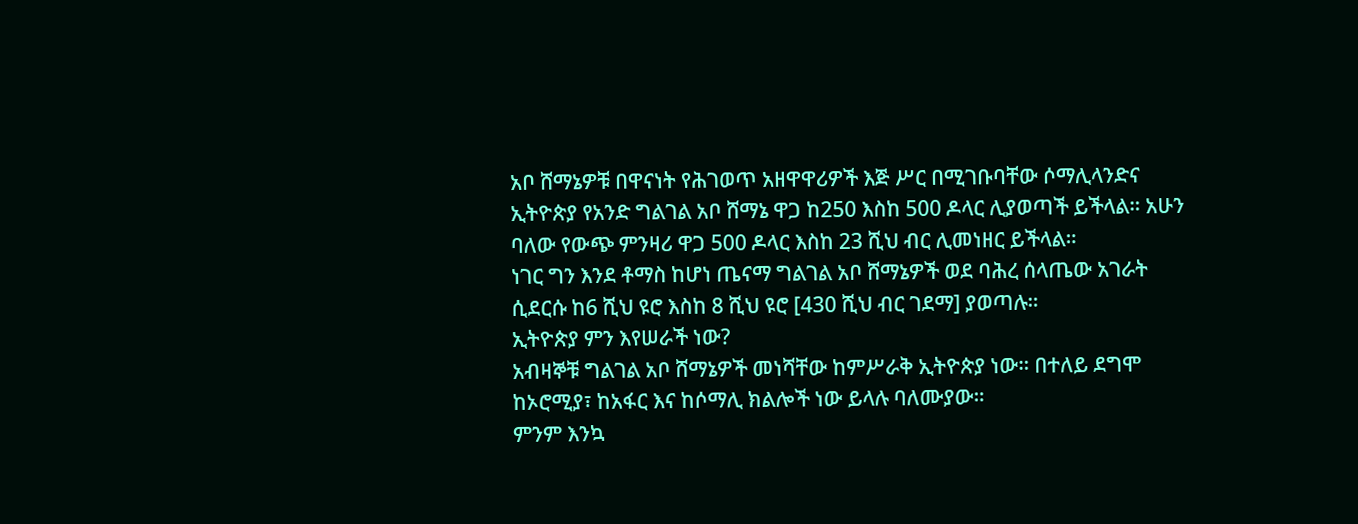አቦ ሸማኔዎቹ በዋናነት የሕገወጥ አዘዋዋሪዎች እጅ ሥር በሚገቡባቸው ሶማሊላንድና ኢትዮጵያ የአንድ ግልገል አቦ ሸማኔ ዋጋ ከ250 እስከ 500 ዶላር ሊያወጣች ይችላል። አሁን ባለው የውጭ ምንዛሪ ዋጋ 500 ዶላር እስከ 23 ሺህ ብር ሊመነዘር ይችላል።
ነገር ግን እንደ ቶማስ ከሆነ ጤናማ ግልገል አቦ ሸማኔዎች ወደ ባሕረ ሰላጤው አገራት ሲደርሱ ከ6 ሺህ ዩሮ እስከ 8 ሺህ ዩሮ [430 ሺህ ብር ገደማ] ያወጣሉ።
ኢትዮጵያ ምን እየሠራች ነው?
አብዛኞቹ ግልገል አቦ ሸማኔዎች መነሻቸው ከምሥራቅ ኢትዮጵያ ነው። በተለይ ደግሞ ከኦሮሚያ፣ ከአፋር እና ከሶማሊ ክልሎች ነው ይላሉ ባለሙያው።
ምንም እንኳ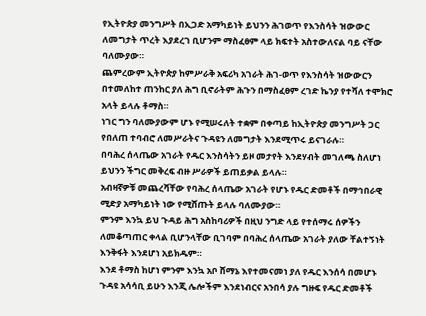የኢትዮጵያ መንግሥት በኢጋድ አማካይነት ይህንን ሕገወጥ የእንስሳት ዝውውር ለመግታት ጥረት እያደረገ ቢሆንም ማስፈፀም ላይ ክፍተት አስተውለናል ባይ ናቸው ባለሙያው።
ጨምረውም ኢትዮጵያ ከምሥራቅ አፍሪካ አገራት ሕገ-ወጥ የእንስሳት ዝውውርን በተመለከተ ጠንከር ያለ ሕግ ቢኖራትም ሕጉን በማስፈፀም ረገድ ኬንያ የተሻለ ተሞክሮ አላት ይላሉ ቶማስ።
ነገር ግን ባለሙያውም ሆኑ የሚሠሩለት ተቋም በቀጣይ ከኢትዮጵያ መንግሥት ጋር የበለጠ ተባብሮ ለመሥራትና ጉዳዩን ለመግታት እንደሚጥሩ ይናገራሉ።
በባሕረ ሰላጤው አገራት የዱር እንስሳትን ይዞ መታየት እንደሃብት መገለጫ ስለሆነ ይህንን ችግር መቅረፍ ብዙ ሥራዎች ይጠይቃል ይላሉ።
አብዛኛዎቹ መጨረሻቸው የባሕረ ሰላጤው አገራት የሆኑ የዱር ድመቶች በማኅበራዊ ሚድያ አማካይነት ነው የሚሸጡት ይላሉ ባለሙያው።
ምንም እንኳ ይህ ጉዳይ ሕግ አስከባሪዎች በዚህ ንግድ ላይ የተሰማሩ ሰዎችን ለመቆጣጠር ቀላል ቢሆንላቸው ቢገባም በባሕረ ሰላጤው አገራት ያለው ቸልተኝነት እንቅፋት እንደሆነ አይክዱም።
እንደ ቶማስ ከሆነ ምንም እንኳ አቦ ሸማኔ እየተመናመነ ያለ የዱር እንሰሳ በመሆኑ ጉዳዩ አሳሳቢ ይሁን እንጂ ሌሎችም እንደነብርና አንበሳ ያሉ ግዙፍ የዱር ድመቶች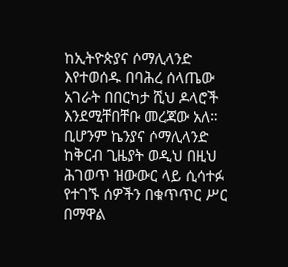ከኢትዮጵያና ሶማሊላንድ እየተወሰዱ በባሕረ ሰላጤው አገራት በበርካታ ሺህ ዶላሮች እንደሚቸበቸቡ መረጃው አለ።
ቢሆንም ኬንያና ሶማሊላንድ ከቅርብ ጊዜያት ወዲህ በዚህ ሕገወጥ ዝውውር ላይ ሲሳተፉ የተገኙ ሰዎችን በቁጥጥር ሥር በማዋል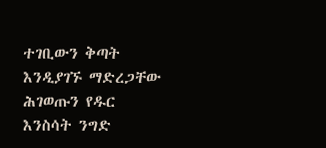ተገቢውን ቅጣት እንዲያገኙ ማድረጋቸው ሕገወጡን የዱር እንስሳት ንግድ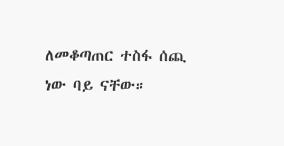ለመቆጣጠር ተስፋ ሰጪ ነው ባይ ናቸው።